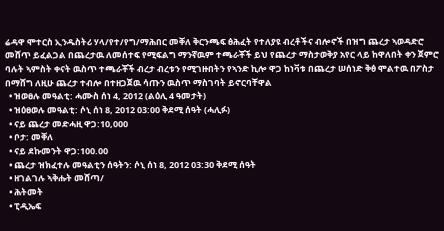ሬዳዋ ሞተርስ ኢንዱስትሪ ሃላ/የተ/የግ/ማሕበር መቐለ ቅርንጫፍ ፅሕፈት የተለያዩ ብረቶችና ብሎኖች በዝግ ጨረታ ኣወዳድሮ መሸጥ ይፈልጋል በጨረታዉ ለመሰተፍ የሚፍልግ ማንኛዉም ተጫራቾች ይህ የጨረታ ማስታወቅያ አየር ላይ ከዋለበት ቀን ጀምሮ ባሉት ኣምስት ቀናት ዉስጥ ተጫራቾች ብረታ ብረቱን የሚገዙበትን የኣንድ ኪሎ ዋጋ ከነቫቱ በጨረታ ሠሰነድ ቅፅ ሞልተዉ በፖስታ በማሸግ ለዚሁ ጨረታ ተብሎ በተዘጋጀዉ ሳጡን ዉስጥ ማስገባት ይኖርባቸዋል
  • ዝወፀሉ መዓልቲ: ሓሙስ ሰነ 4, 2012 (ልዕሊ 4 ዓመታት)
  • ዝዕፀወሉ መዓልቲ: ሶኒ ሰነ 8, 2012 03:00 ቅደሚ ሰዓት (ሓሊፉ)
  • ናይ ጨረታ መድሓዚ ዋጋ:10,000
  • ቦታ: መቐለ
  • ናይ ደኩመንት ዋጋ:100.00
  • ጨረታ ዝክፈተሉ መዓልቲን ሰዓትን: ሶኒ ሰነ 8, 2012 03:30 ቅደሚ ሰዓት
  • ዘገልገሉ ኣቅሑት መሸጣ/
  • ሕትመት
  • ፒዲኤፍ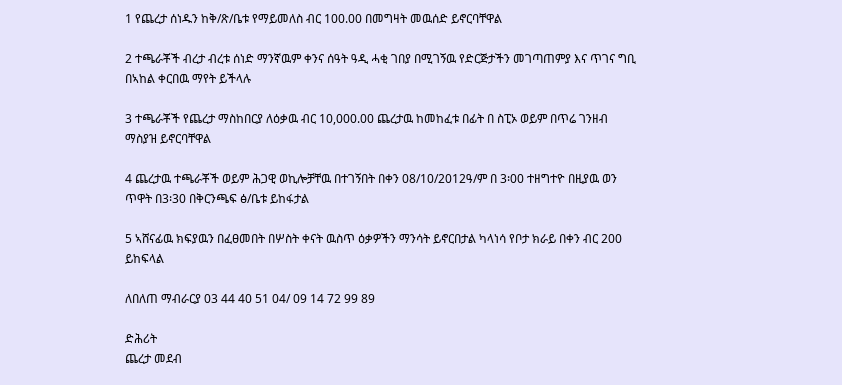1 የጨረታ ሰነዱን ከቅ/ጽ/ቤቱ የማይመለስ ብር 100.00 በመግዛት መዉሰድ ይኖርባቸዋል

2 ተጫራቾች ብረታ ብረቱ ሰነድ ማንኛዉም ቀንና ሰዓት ዓዲ ሓቂ ገበያ በሚገኝዉ የድርጅታችን መገጣጠምያ እና ጥገና ግቢ በኣከል ቀርበዉ ማየት ይችላሉ

3 ተጫራቾች የጨረታ ማስከበርያ ለዕቃዉ ብር 10,000.00 ጨረታዉ ከመከፈቱ በፊት በ ስፒኦ ወይም በጥሬ ገንዘብ ማስያዝ ይኖርባቸዋል

4 ጨረታዉ ተጫራቾች ወይም ሕጋዊ ወኪሎቻቸዉ በተገኝበት በቀን 08/10/2012ዓ/ም በ 3፡00 ተዘግተዮ በዚያዉ ወን ጥዋት በ3፡30 በቅርንጫፍ ፅ/ቤቱ ይከፋታል

5 ኣሸናፊዉ ክፍያዉን በፈፀመበት በሦስት ቀናት ዉስጥ ዕቃዎችን ማንሳት ይኖርበታል ካላነሳ የቦታ ክራይ በቀን ብር 200 ይከፍላል

ለበለጠ ማብራርያ 03 44 40 51 04/ 09 14 72 99 89

ድሕሪት
ጨረታ መደብ